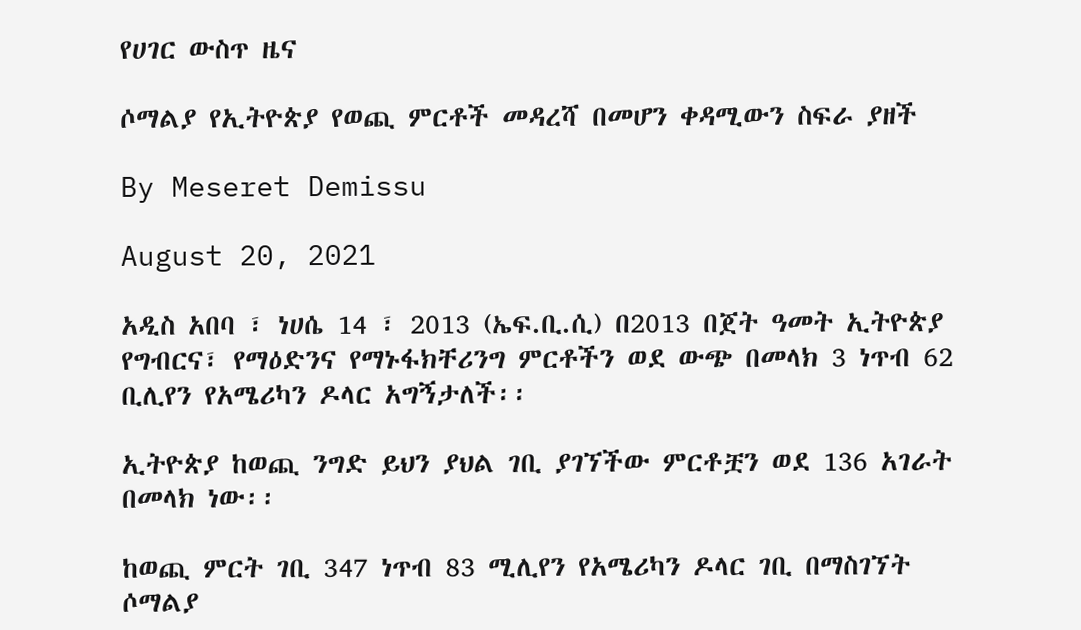የሀገር ውስጥ ዜና

ሶማልያ የኢትዮጵያ የወጪ ምርቶች መዳረሻ በመሆን ቀዳሚውን ስፍራ ያዘች

By Meseret Demissu

August 20, 2021

አዲስ አበባ ፣ ነሀሴ 14 ፣ 2013 (ኤፍ.ቢ.ሲ) በ2013 በጀት ዓመት ኢትዮጵያ የግብርና፣ የማዕድንና የማኑፋክቸሪንግ ምርቶችን ወደ ውጭ በመላክ 3 ነጥብ 62 ቢሊየን የአሜሪካን ዶላር አግኝታለች፡፡

ኢትዮጵያ ከወጪ ንግድ ይህን ያህል ገቢ ያገኘችው ምርቶቿን ወደ 136 አገራት በመላክ ነው፡፡

ከወጪ ምርት ገቢ 347 ነጥብ 83 ሚሊየን የአሜሪካን ዶላር ገቢ በማስገኘት ሶማልያ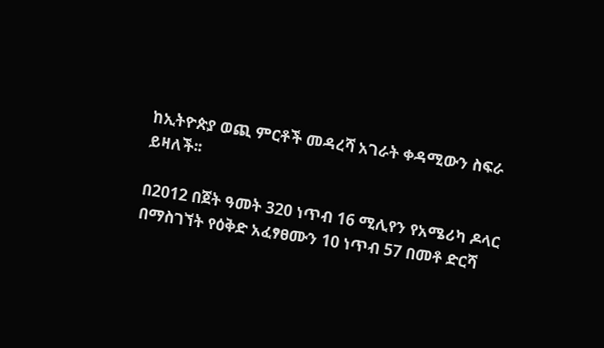ከኢትዮጵያ ወጪ ምርቶች መዳረሻ አገራት ቀዳሚውን ስፍራ ይዛለች፡፡

በ2012 በጀት ዓመት 320 ነጥብ 16 ሚሊየን የአሜሪካ ዶላር በማስገኘት የዕቅድ አፈፃፀሙን 10 ነጥብ 57 በመቶ ድርሻ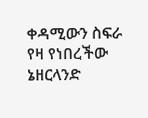ቀዳሚውን ስፍራ የዛ የነበረችው ኔዘርላንድ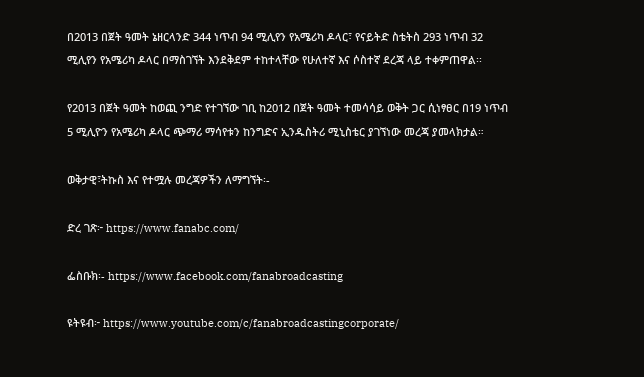በ2013 በጀት ዓመት ኔዘርላንድ 344 ነጥብ 94 ሚሊየን የአሜሪካ ዶላር፣ የናይትድ ስቴትስ 293 ነጥብ 32 ሚሊየን የአሜሪካ ዶላር በማስገኘት እንደቅደም ተከተላቸው የሁለተኛ እና ሶስተኛ ደረጃ ላይ ተቀምጠዋል፡፡

የ2013 በጀት ዓመት ከወጪ ንግድ የተገኘው ገቢ ከ2012 በጀት ዓመት ተመሳሳይ ወቅት ጋር ሲነፃፀር በ19 ነጥብ 5 ሚሊዮን የአሜሪካ ዶላር ጭማሪ ማሳየቱን ከንግድና ኢንዱስትሪ ሚኒስቴር ያገኘነው መረጃ ያመላክታል።

ወቅታዊ፣ትኩስ እና የተሟሉ መረጃዎችን ለማግኘት፡-

ድረ ገጽ፦ https://www.fanabc.com/

ፌስቡክ፡- https://www.facebook.com/fanabroadcasting

ዩትዩብ፦ https://www.youtube.com/c/fanabroadcastingcorporate/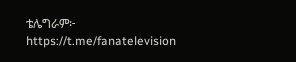ቴሌግራም፦ https://t.me/fanatelevision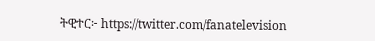ትዊተር፦ https://twitter.com/fanatelevision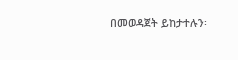በመወዳጀት ይከታተሉን፡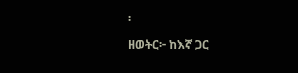፡

ዘወትር፦ ከእኛ ጋር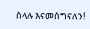ስላሉ እናመሰግናለን!